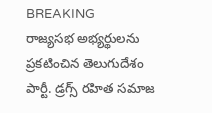BREAKING
రాజ్యసభ అభ్యర్థులను ప్రకటించిన తెలుగుదేశం పార్టీ. డ్రగ్స్ రహిత సమాజ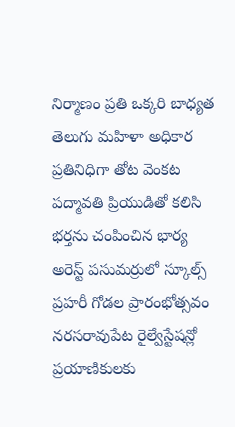నిర్మాణం ప్రతి ఒక్కరి బాధ్యత తెలుగు మహిళా అధికార ప్రతినిధిగా తోట వెంకట పద్మావతి ప్రియుడితో కలిసి భర్తను చంపించిన భార్య అరెస్ట్ పసుమర్రులో స్కూల్స్ ప్రహరీ గోడల ప్రారంభోత్సవం నరసరావుపేట రైల్వేస్టేషన్లో ప్రయాణికులకు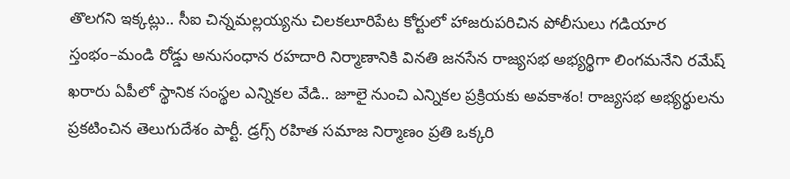తొలగని ఇక్కట్లు.. సీఐ చిన్నమల్లయ్యను చిలకలూరిపేట కోర్టులో హాజరుపరిచిన పోలీసులు గడియార స్తంభం–మండి రోడ్డు అనుసంధాన రహదారి నిర్మాణానికి వినతి జనసేన రాజ్యసభ అభ్యర్థిగా లింగమనేని రమేష్ ఖరారు ఏపీలో స్థానిక సంస్థల ఎన్నికల వేడి.. జూలై నుంచి ఎన్నికల ప్రక్రియకు అవకాశం! రాజ్యసభ అభ్యర్థులను ప్రకటించిన తెలుగుదేశం పార్టీ. డ్రగ్స్ రహిత సమాజ నిర్మాణం ప్రతి ఒక్కరి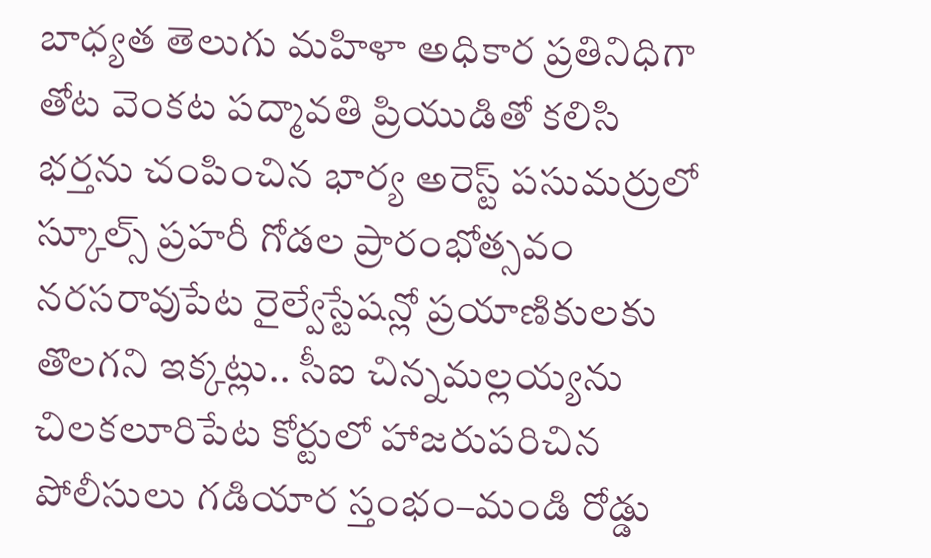బాధ్యత తెలుగు మహిళా అధికార ప్రతినిధిగా తోట వెంకట పద్మావతి ప్రియుడితో కలిసి భర్తను చంపించిన భార్య అరెస్ట్ పసుమర్రులో స్కూల్స్ ప్రహరీ గోడల ప్రారంభోత్సవం నరసరావుపేట రైల్వేస్టేషన్లో ప్రయాణికులకు తొలగని ఇక్కట్లు.. సీఐ చిన్నమల్లయ్యను చిలకలూరిపేట కోర్టులో హాజరుపరిచిన పోలీసులు గడియార స్తంభం–మండి రోడ్డు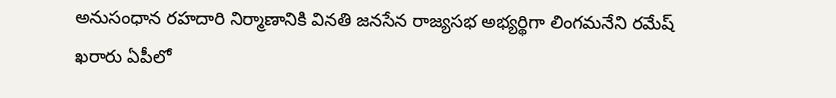అనుసంధాన రహదారి నిర్మాణానికి వినతి జనసేన రాజ్యసభ అభ్యర్థిగా లింగమనేని రమేష్ ఖరారు ఏపీలో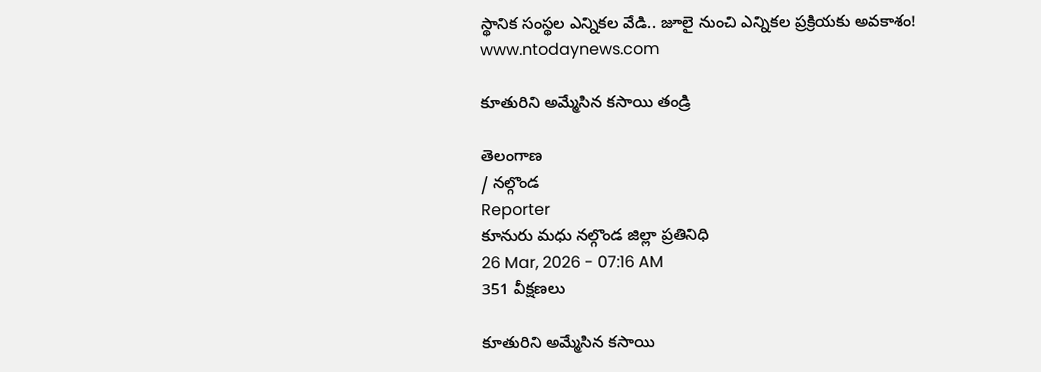స్థానిక సంస్థల ఎన్నికల వేడి.. జూలై నుంచి ఎన్నికల ప్రక్రియకు అవకాశం!
www.ntodaynews.com

కూతురిని అమ్మేసిన కసాయి తండ్రి

తెలంగాణ
/ నల్గొండ
Reporter
కూనురు మధు నల్గొండ జిల్లా ప్రతినిధి
26 Mar, 2026 - 07:16 AM
351 వీక్షణలు

కూతురిని అమ్మేసిన కసాయి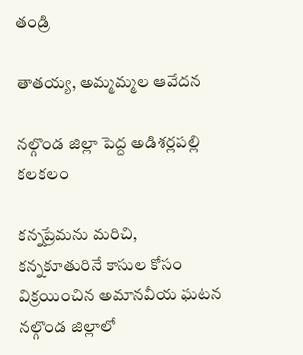తండ్రి

తాతయ్య, అమ్మమ్మల ఆవేదన

నల్గొండ జిల్లా పెద్ద అడిశర్లపల్లి కలకలం

కన్నప్రేమను మరిచి, కన్నకూతురినే కాసుల కోసం విక్రయించిన అమానవీయ ఘటన నల్గొండ జిల్లాలో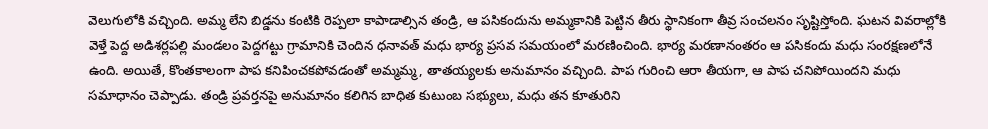వెలుగులోకి వచ్చింది. అమ్మ లేని బిడ్డను కంటికి రెప్పలా కాపాడాల్సిన తండ్రి, ఆ పసికందును అమ్మకానికి పెట్టిన తీరు స్థానికంగా తీవ్ర సంచలనం సృష్టిస్తోంది. ఘటన వివరాల్లోకి వెళ్తే పెద్ద అడిశర్లపల్లి మండలం పెద్దగట్టు గ్రామానికి చెందిన ధనావత్ మధు భార్య ప్రసవ సమయంలో మరణించింది. భార్య మరణానంతరం ఆ పసికందు మధు సంరక్షణలోనే ఉంది. అయితే, కొంతకాలంగా పాప కనిపించకపోవడంతో అమ్మమ్మ, తాతయ్యలకు అనుమానం వచ్చింది. పాప గురించి ఆరా తీయగా, ఆ పాప చనిపోయిందని మధు సమాధానం చెప్పాడు. తండ్రి ప్రవర్తనపై అనుమానం కలిగిన బాధిత కుటుంబ సభ్యులు, మధు తన కూతురిని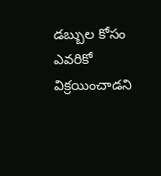డబ్బుల కోసం ఎవరికో విక్రయించాడని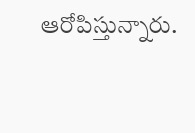ఆరోపిస్తున్నారు.